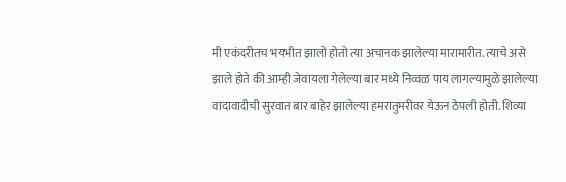मी एकंदरीतच भयभीत झालो होतो त्या अचानक झालेल्या मारामारीत. त्याचे असे झाले होते की आम्ही जेवायला गेलेल्या बार मध्ये निव्वळ पाय लागल्यामुळे झालेल्या वादावादीची सुरवात बार बाहेर झालेल्या हमरातुमरीवर येऊन ठेपली होती. शिव्या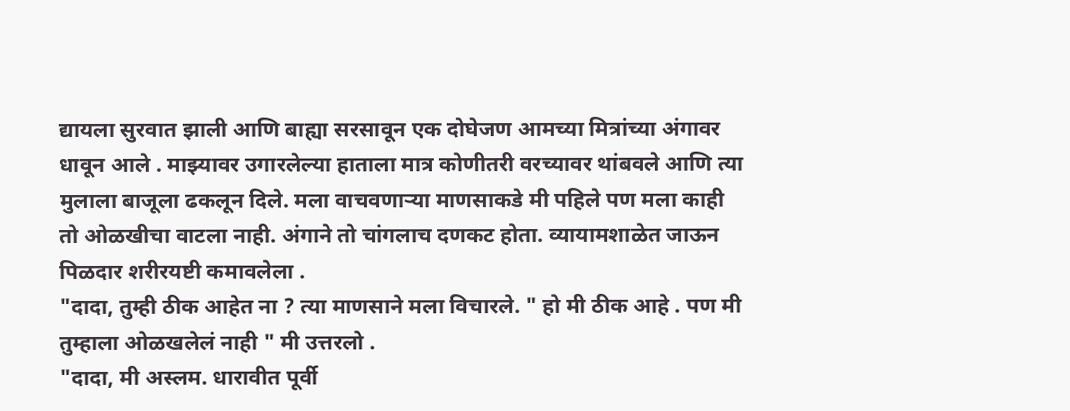द्यायला सुरवात झाली आणि बाह्या सरसावून एक दोघेजण आमच्या मित्रांच्या अंगावर धावून आले . माझ्यावर उगारलेल्या हाताला मात्र कोणीतरी वरच्यावर थांबवले आणि त्या मुलाला बाजूला ढकलून दिले. मला वाचवणाऱ्या माणसाकडे मी पहिले पण मला काही तो ओळखीचा वाटला नाही. अंगाने तो चांगलाच दणकट होता. व्यायामशाळेत जाऊन पिळदार शरीरयष्टी कमावलेला .
"दादा, तुम्ही ठीक आहेत ना ? त्या माणसाने मला विचारले. " हो मी ठीक आहे . पण मी तुम्हाला ओळखलेलं नाही " मी उत्तरलो .
"दादा, मी अस्लम. धारावीत पूर्वी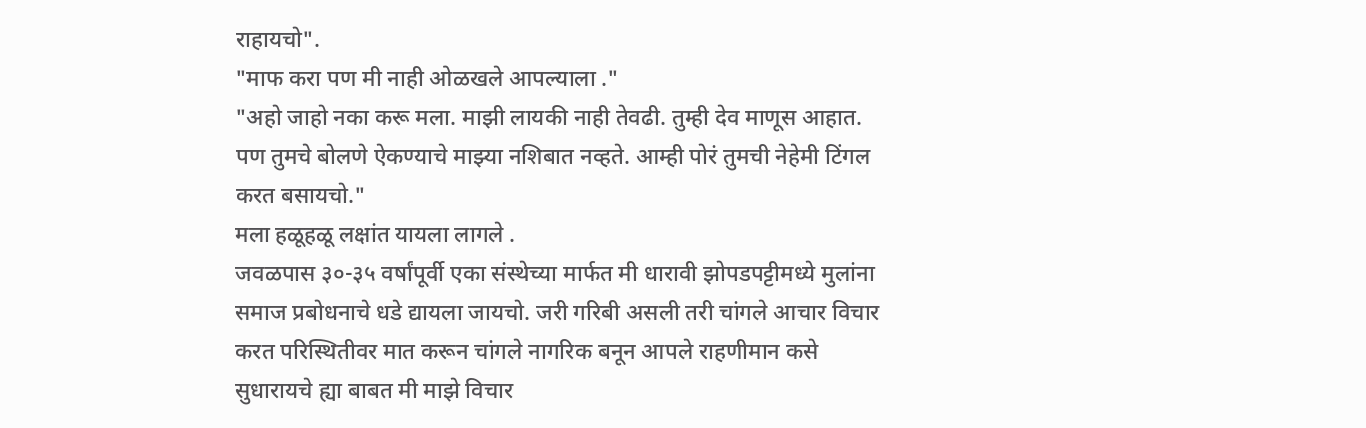राहायचो".
"माफ करा पण मी नाही ओळखले आपल्याला ."
"अहो जाहो नका करू मला. माझी लायकी नाही तेवढी. तुम्ही देव माणूस आहात. पण तुमचे बोलणे ऐकण्याचे माझ्या नशिबात नव्हते. आम्ही पोरं तुमची नेहेमी टिंगल करत बसायचो."
मला हळूहळू लक्षांत यायला लागले .
जवळपास ३०-३५ वर्षांपूर्वी एका संस्थेच्या मार्फत मी धारावी झोपडपट्टीमध्ये मुलांना समाज प्रबोधनाचे धडे द्यायला जायचो. जरी गरिबी असली तरी चांगले आचार विचार करत परिस्थितीवर मात करून चांगले नागरिक बनून आपले राहणीमान कसे सुधारायचे ह्या बाबत मी माझे विचार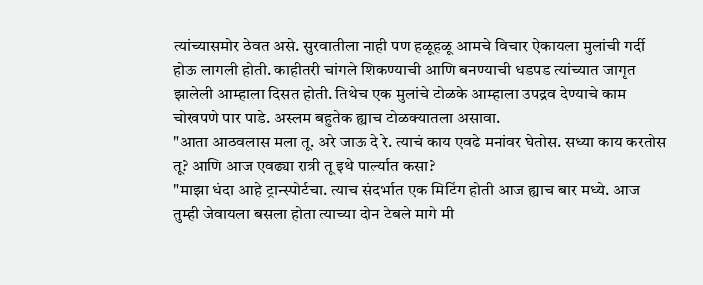त्यांच्यासमोर ठेवत असे. सुरवातीला नाही पण हळूहळू आमचे विचार ऐकायला मुलांची गर्दी होऊ लागली होती. काहीतरी चांगले शिकण्याची आणि बनण्याची धडपड त्यांच्यात जागृत झालेली आम्हाला दिसत होती. तिथेच एक मुलांचे टोळके आम्हाला उपद्रव देण्याचे काम चोखपणे पार पाडे. अस्लम बहुतेक ह्याच टोळक्यातला असावा.
"आता आठवलास मला तू. अरे जाऊ दे रे. त्याचं काय एवढे मनांवर घेतोस. सध्या काय करतोस तू? आणि आज एवढ्या रात्री तू इथे पार्ल्यात कसा?
"माझा धंदा आहे ट्रान्स्पोर्टचा. त्याच संदर्भात एक मिटिंग होती आज ह्याच बार मध्ये. आज तुम्ही जेवायला बसला होता त्याच्या दोन टेबले मागे मी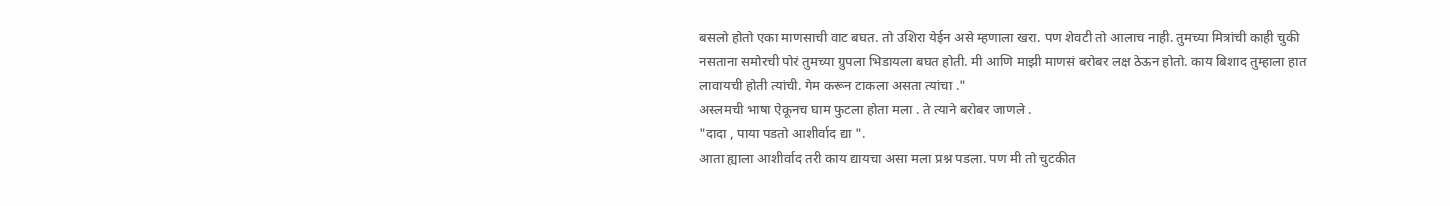बसलो होतो एका माणसाची वाट बघत. तो उशिरा येईन असे म्हणाला खरा. पण शेवटी तो आलाच नाही. तुमच्या मित्रांची काही चुकी नसताना समोरची पोरं तुमच्या ग्रुपला भिडायला बघत होती. मी आणि माझी माणसं बरोबर लक्ष ठेऊन होतो. काय बिशाद तुम्हाला हात लावायची होती त्यांची. गेम करून टाकला असता त्यांचा ."
अस्लमची भाषा ऐकूनच घाम फुटला होता मला . ते त्याने बरोबर जाणले .
"दादा , पाया पडतो आशीर्वाद द्या ".
आता ह्याला आशीर्वाद तरी काय द्यायचा असा मला प्रश्न पडला. पण मी तो चुटकीत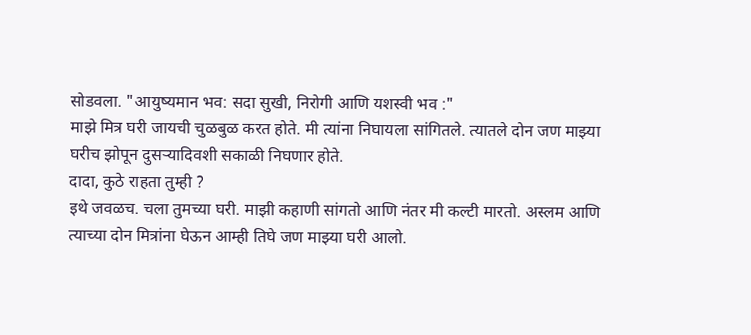सोडवला. "आयुष्यमान भव: सदा सुखी, निरोगी आणि यशस्वी भव :"
माझे मित्र घरी जायची चुळबुळ करत होते. मी त्यांना निघायला सांगितले. त्यातले दोन जण माझ्या घरीच झोपून दुसऱ्यादिवशी सकाळी निघणार होते.
दादा, कुठे राहता तुम्ही ?
इथे जवळच. चला तुमच्या घरी. माझी कहाणी सांगतो आणि नंतर मी कल्टी मारतो. अस्लम आणि त्याच्या दोन मित्रांना घेऊन आम्ही तिघे जण माझ्या घरी आलो.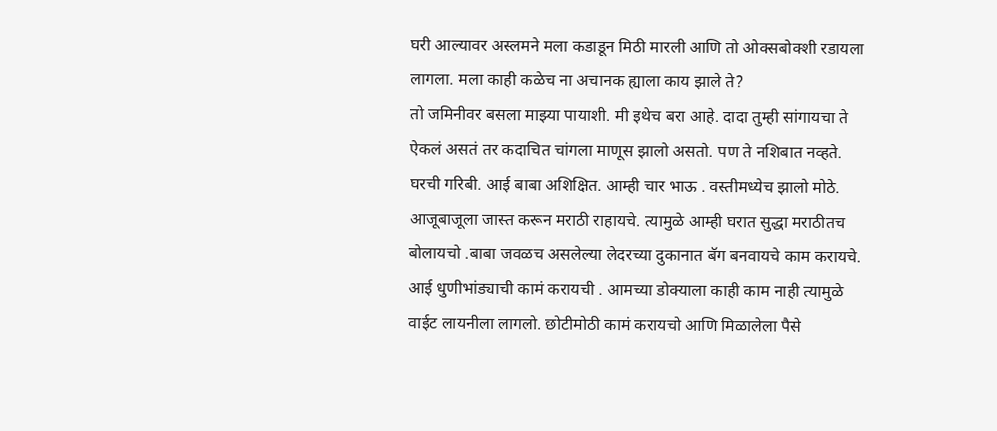घरी आल्यावर अस्लमने मला कडाडून मिठी मारली आणि तो ओक्सबोक्शी रडायला लागला. मला काही कळेच ना अचानक ह्याला काय झाले ते?
तो जमिनीवर बसला माझ्या पायाशी. मी इथेच बरा आहे. दादा तुम्ही सांगायचा ते ऐकलं असतं तर कदाचित चांगला माणूस झालो असतो. पण ते नशिबात नव्हते. घरची गरिबी. आई बाबा अशिक्षित. आम्ही चार भाऊ . वस्तीमध्येच झालो मोठे. आजूबाजूला जास्त करून मराठी राहायचे. त्यामुळे आम्ही घरात सुद्धा मराठीतच बोलायचो .बाबा जवळच असलेल्या लेदरच्या दुकानात बॅग बनवायचे काम करायचे. आई धुणीभांड्याची कामं करायची . आमच्या डोक्याला काही काम नाही त्यामुळे वाईट लायनीला लागलो. छोटीमोठी कामं करायचो आणि मिळालेला पैसे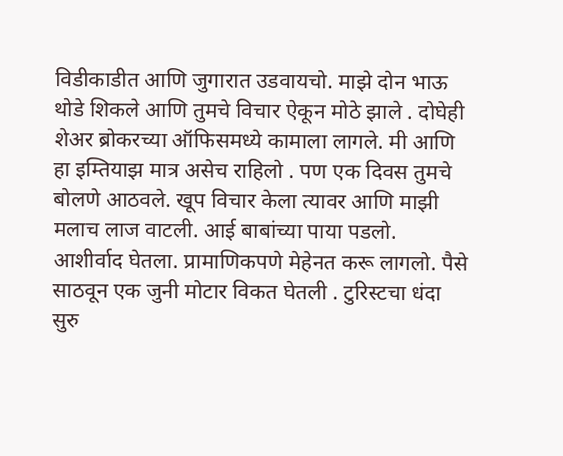विडीकाडीत आणि जुगारात उडवायचो. माझे दोन भाऊ थोडे शिकले आणि तुमचे विचार ऐकून मोठे झाले . दोघेही शेअर ब्रोकरच्या ऑफिसमध्ये कामाला लागले. मी आणि हा इम्तियाझ मात्र असेच राहिलो . पण एक दिवस तुमचे बोलणे आठवले. खूप विचार केला त्यावर आणि माझी मलाच लाज वाटली. आई बाबांच्या पाया पडलो. आशीर्वाद घेतला. प्रामाणिकपणे मेहेनत करू लागलो. पैसे साठवून एक जुनी मोटार विकत घेतली . टुरिस्टचा धंदा सुरु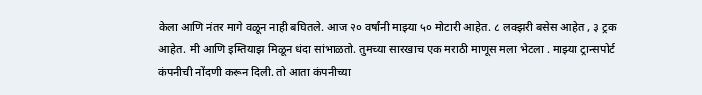केला आणि नंतर मागे वळून नाही बघितले. आज २० वर्षांनी माझ्या ५० मोटारी आहेत. ८ लक्झरी बसेस आहेत , ३ ट्रक आहेत. मी आणि इम्तियाझ मिळून धंदा सांभाळतो. तुमच्या सारखाच एक मराठी माणूस मला भेटला . माझ्या ट्रान्सपोर्ट कंपनीची नोंदणी करून दिली. तो आता कंपनीच्या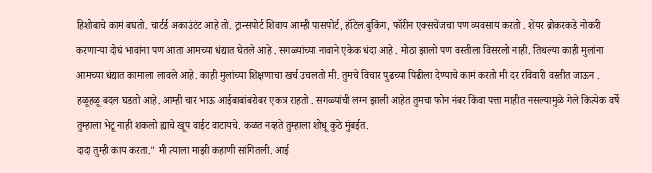हिशोबाचे कामं बघतो. चार्टर्ड अकाउंटंट आहे तो. ट्रान्सपोर्ट शिवाय आम्ही पासपोर्ट, हॉटेल बुकिंग, फॉरीन एक्सचेंजचा पण व्यवसाय करतो . शेयर ब्रोकरकडे नोकरी करणाऱ्या दोघं भावांना पण आता आमच्या धंद्यात घेतले आहे . सगळ्यांच्या नावाने एकेक धंदा आहे . मोठा झालो पण वस्तीला विसरलो नाही. तिथल्या काही मुलांना आमच्या धंद्यात कामाला लावले आहे. काही मुलांच्या शिक्षणाचा खर्च उचलतो मी. तुमचे विचार पुढच्या पिढीला देण्याचे कामं करतो मी दर रविवारी वस्तीत जाऊन . हळूहळू बदल घडतो आहे. आम्ही चार भाऊ आईबाबांबरोबर एकत्र राहतो . सगळ्यांची लग्न झाली आहेत तुमचा फोन नंबर किंवा पत्ता माहीत नसल्यामुळे गेले कित्येक वर्षे तुम्हाला भेटू नाही शकलो ह्याचे खूप वाईट वाटायचे. कळत नव्हते तुम्हाला शोधू कुठे मुंबईत.
दादा तुम्ही काय करता." मी त्याला माझी कहाणी सांगितली. आई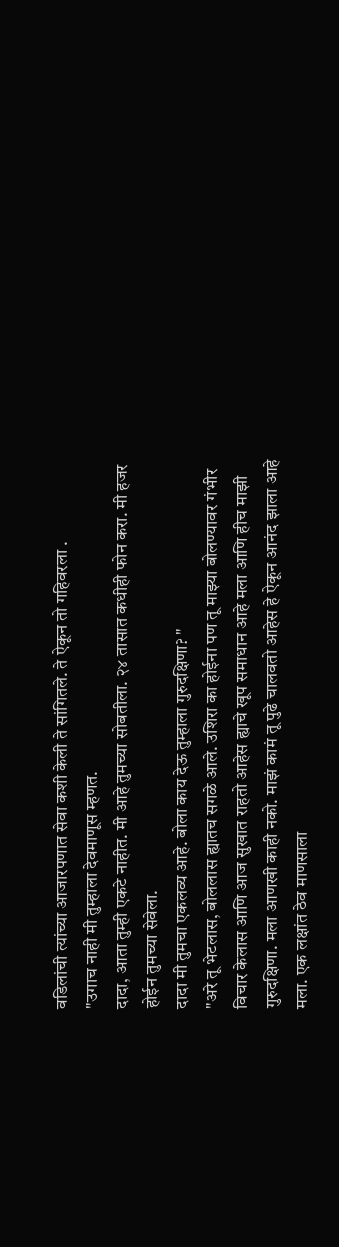वडिलांची त्यांच्या आजारपणात सेवा कशी केली ते सांगितले. ते ऐकून तो गहिवरला .
"उगाच नाही मी तुम्हाला देवमाणूस म्हणत.
दादा, आता तुम्ही एकटे नाहीत. मी आहे तुमच्या सोबतीला. २४ तासात कधीही फोन करा. मी हजर होईन तुमच्या सेवेला.
दादा मी तुमचा एकलव्य आहे. बोला काय देऊ तुम्हाला गुरुदक्षिणा? "
"अरे तू भेटलास, बोललास ह्यातच सगळे आले. उशिरा का होईना पण तू माझ्या बोलण्यावर गंभीर विचार केलास आणि आज सुखात राहतो आहेस ह्याचे खूप समाधान आहे मला आणि हीच माझी गुरुदक्षिणा. मला आणखी काही नको. माझं कामं तू पुढे चालवतो आहेस हे ऐकून आनंद झाला आहे मला. एक लक्षांत ठेव माणसाला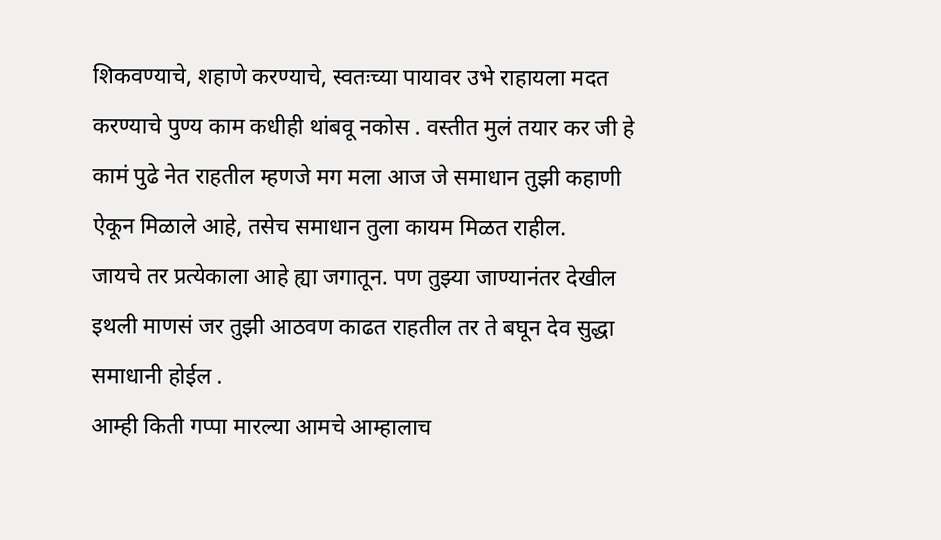शिकवण्याचे, शहाणे करण्याचे, स्वतःच्या पायावर उभे राहायला मदत करण्याचे पुण्य काम कधीही थांबवू नकोस . वस्तीत मुलं तयार कर जी हे कामं पुढे नेत राहतील म्हणजे मग मला आज जे समाधान तुझी कहाणी ऐकून मिळाले आहे, तसेच समाधान तुला कायम मिळत राहील.
जायचे तर प्रत्येकाला आहे ह्या जगातून. पण तुझ्या जाण्यानंतर देखील इथली माणसं जर तुझी आठवण काढत राहतील तर ते बघून देव सुद्धा समाधानी होईल .
आम्ही किती गप्पा मारल्या आमचे आम्हालाच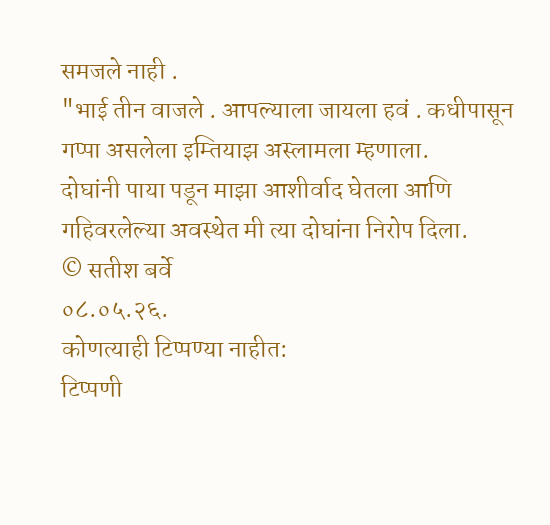समजले नाही .
"भाई तीन वाजले . आपल्याला जायला हवं . कधीपासून गप्पा असलेला इम्तियाझ अस्लामला म्हणाला.
दोघांनी पाया पडून माझा आशीर्वाद घेतला आणि गहिवरलेल्या अवस्थेत मी त्या दोघांना निरोप दिला.
© सतीश बर्वे
०८.०५.२६.
कोणत्याही टिप्पण्या नाहीत:
टिप्पणी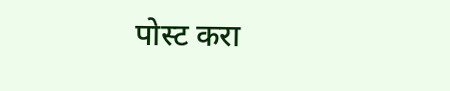पोस्ट करा